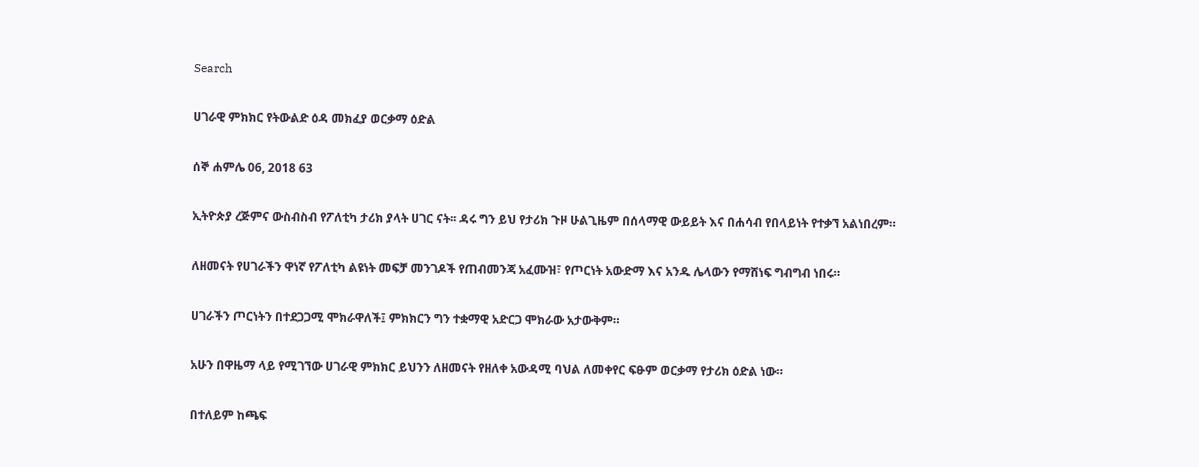Search

ሀገራዊ ምክክር የትውልድ ዕዳ መክፈያ ወርቃማ ዕድል

ሰኞ ሐምሌ 06, 2018 63

ኢትዮጵያ ረጅምና ውስብስብ የፖለቲካ ታሪክ ያላት ሀገር ናት፡፡ ዳሩ ግን ይህ የታሪክ ጉዞ ሁልጊዜም በሰላማዊ ውይይት እና በሐሳብ የበላይነት የተቃኘ አልነበረም።

ለዘመናት የሀገራችን ዋነኛ የፖለቲካ ልዩነት መፍቻ መንገዶች የጠብመንጃ አፈሙዝ፣ የጦርነት አውድማ እና አንዱ ሌላውን የማሸነፍ ግብግብ ነበሩ።

ሀገራችን ጦርነትን በተደጋጋሚ ሞክራዋለች፤ ምክክርን ግን ተቋማዊ አድርጋ ሞክራው አታውቅም።

አሁን በዋዜማ ላይ የሚገኘው ሀገራዊ ምክክር ይህንን ለዘመናት የዘለቀ አውዳሚ ባህል ለመቀየር ፍፁም ወርቃማ የታሪክ ዕድል ነው።

በተለይም ከጫፍ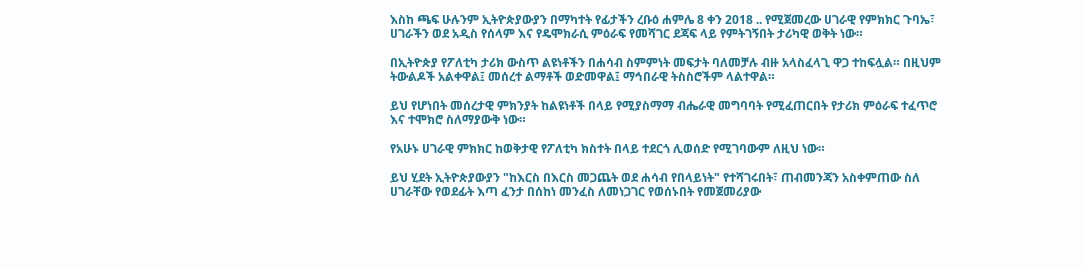እስከ ጫፍ ሁሉንም ኢትዮጵያውያን በማካተት የፊታችን ረቡዕ ሐምሌ 8 ቀን 2018 .. የሚጀመረው ሀገራዊ የምክክር ጉባኤ፣ ሀገራችን ወደ አዲስ የሰላም እና የዴሞክራሲ ምዕራፍ የመሻገር ደጃፍ ላይ የምትገኝበት ታሪካዊ ወቅት ነው።

በኢትዮጵያ የፖለቲካ ታሪክ ውስጥ ልዩነቶችን በሐሳብ ስምምነት መፍታት ባለመቻሉ ብዙ አላስፈላጊ ዋጋ ተከፍሏል። በዚህም ትውልዶች አልቀዋል፤ መሰረተ ልማቶች ወድመዋል፤ ማኅበራዊ ትስስሮችም ላልተዋል።

ይህ የሆነበት መሰረታዊ ምክንያት ከልዩነቶች በላይ የሚያስማማ ብሔራዊ መግባባት የሚፈጠርበት የታሪክ ምዕራፍ ተፈጥሮ እና ተሞክሮ ስለማያውቅ ነው።

የአሁኑ ሀገራዊ ምክክር ከወቅታዊ የፖለቲካ ክስተት በላይ ተደርጎ ሊወሰድ የሚገባውም ለዚህ ነው።

ይህ ሂደት ኢትዮጵያውያን "ከእርስ በእርስ መጋጨት ወደ ሐሳብ የበላይነት" የተሻገሩበት፣ ጠብመንጃን አስቀምጠው ስለ ሀገራቸው የወደፊት እጣ ፈንታ በሰከነ መንፈስ ለመነጋገር የወሰኑበት የመጀመሪያው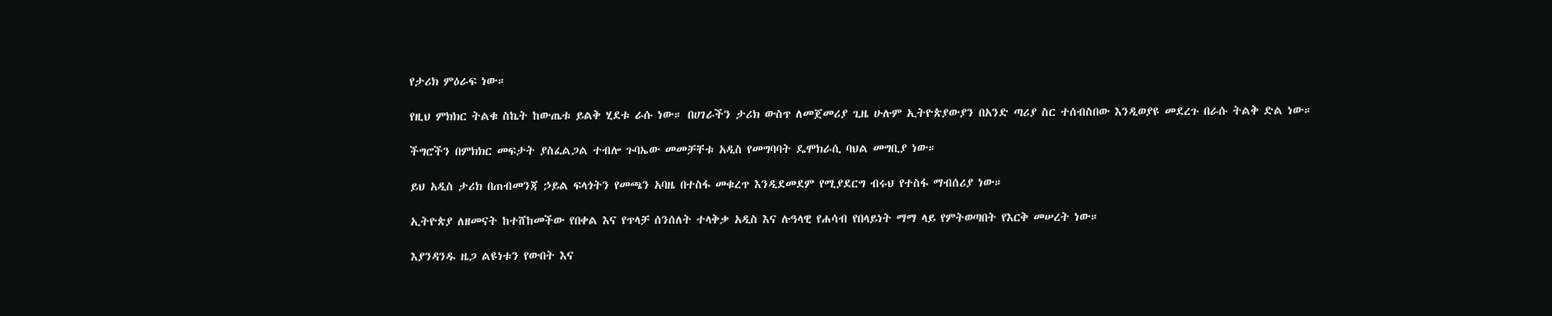የታሪክ ምዕራፍ ነው።

የዚህ ምክክር ትልቁ ስኬት ከውጤቱ ይልቅ ሂደቱ ራሱ ነው። በሀገራችን ታሪክ ውስጥ ለመጀመሪያ ጊዜ ሁሉም ኢትዮጵያውያን በአንድ ጣሪያ ስር ተሰብስበው እንዲወያዩ መደረጉ በራሱ ትልቅ ድል ነው።

ችግሮችን በምክክር መፍታት ያስፈልጋል ተብሎ ጉባኤው መመቻቸቱ አዲስ የመግባባት ዴሞክራሲ ባህል መግቢያ ነው።

ይህ አዲስ ታሪክ በጠብመንጃ ኃይል ፍላጎትን የመጫን አባዜ በተስፋ መቁረጥ እንዲደመደም የሚያደርግ ብሩህ የተስፋ ማብሰሪያ ነው።

ኢትዮጵያ ለዘመናት ከተሸከመችው የበቀል እና የጥላቻ ሰንሰለት ተላቅቃ አዲስ እና ሉዓላዊ የሐሳብ የበላይነት ማማ ላይ የምትወጣበት የእርቅ መሠረት ነው።

እያንዳንዱ ዜጋ ልዩነቱን የውበት እና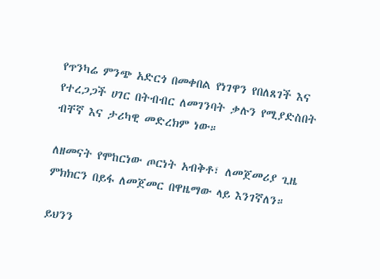የጥንካሬ ምንጭ አድርጎ በመቀበል የነገዋን የበለጸገች እና የተረጋጋች ሀገር በትብብር ለመገንባት ቃሉን የሚያድስበት ብቸኛ እና ታሪካዊ መድረክም ነው።

ለዘመናት የሞከርነው ጦርነት አብቅቶ፣ ለመጀመሪያ ጊዜ ምክክርን በይፋ ለመጀመር በዋዜማው ላይ እንገኛለን።

ይህንን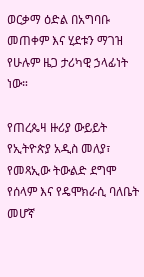ወርቃማ ዕድል በአግባቡ መጠቀም እና ሂደቱን ማገዝ የሁሉም ዜጋ ታሪካዊ ኃላፊነት ነው።

የጠረጴዛ ዙሪያ ውይይት የኢትዮጵያ አዲስ መለያ፣ የመጻኢው ትውልድ ደግሞ የሰላም እና የዴሞክራሲ ባለቤት መሆኛ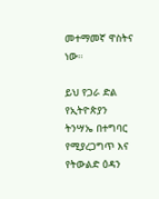መተማመኛ ዋስትና ነው።

ይህ የጋራ ድል የኢትዮጵያን ትንሣኤ በተግባር የሚያረጋግጥ እና የትውልድ ዕዳን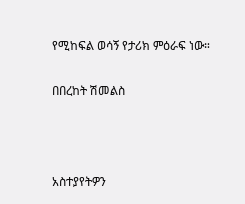የሚከፍል ወሳኝ የታሪክ ምዕራፍ ነው።

በበረከት ሽመልስ



አስተያየትዎን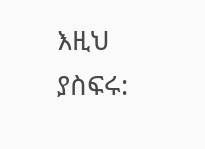እዚህ ያስፍሩ: